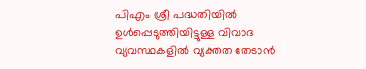പിഎം ശ്രീ പദ്ധതിയിൽ ഉൾപ്പെടുത്തിയിട്ടുള്ള വിവാദ വ്യവസ്ഥകളിൽ വ്യക്തത തേടാൻ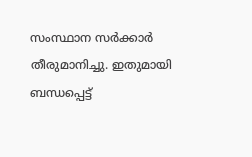സംസ്ഥാന സർക്കാർ തീരുമാനിച്ചു. ഇതുമായി ബന്ധപ്പെട്ട്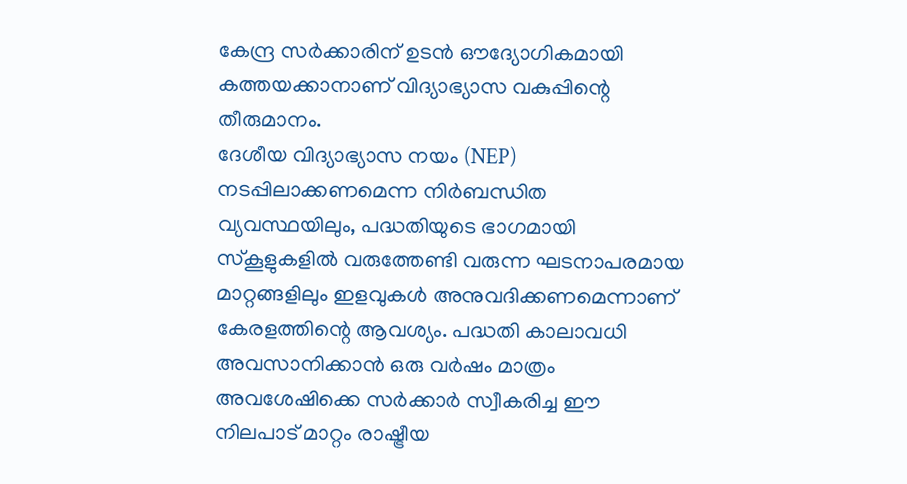കേന്ദ്ര സർക്കാരിന് ഉടൻ ഔദ്യോഗികമായി കത്തയക്കാനാണ് വിദ്യാഭ്യാസ വകുപ്പിന്റെ തീരുമാനം.
ദേശീയ വിദ്യാഭ്യാസ നയം (NEP) നടപ്പിലാക്കണമെന്ന നിർബന്ധിത വ്യവസ്ഥയിലും, പദ്ധതിയുടെ ഭാഗമായി സ്കൂളുകളിൽ വരുത്തേണ്ടി വരുന്ന ഘടനാപരമായ മാറ്റങ്ങളിലും ഇളവുകൾ അനുവദിക്കണമെന്നാണ് കേരളത്തിന്റെ ആവശ്യം. പദ്ധതി കാലാവധി അവസാനിക്കാൻ ഒരു വർഷം മാത്രം അവശേഷിക്കെ സർക്കാർ സ്വീകരിച്ച ഈ നിലപാട് മാറ്റം രാഷ്ട്രീയ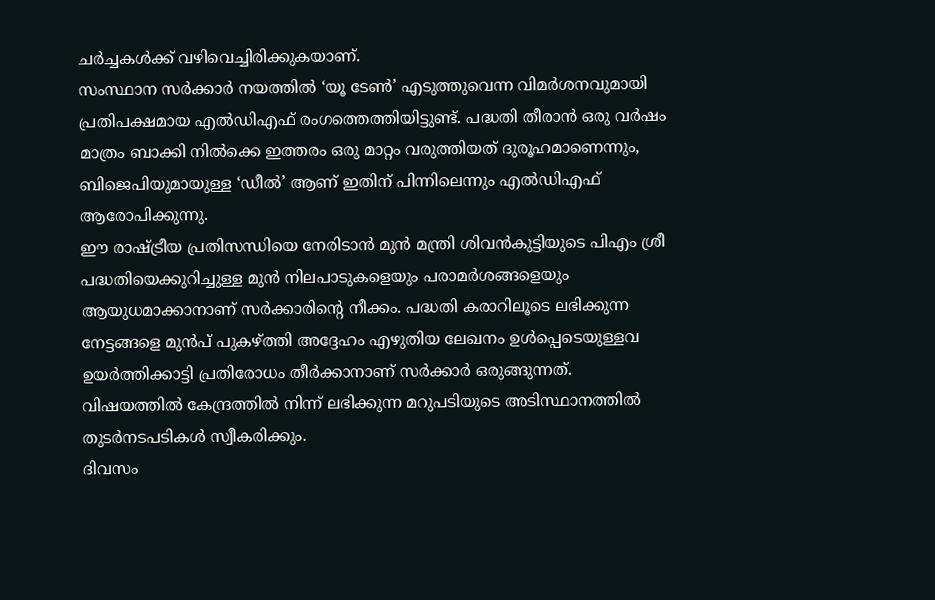ചർച്ചകൾക്ക് വഴിവെച്ചിരിക്കുകയാണ്.
സംസ്ഥാന സർക്കാർ നയത്തിൽ ‘യൂ ടേൺ’ എടുത്തുവെന്ന വിമർശനവുമായി പ്രതിപക്ഷമായ എൽഡിഎഫ് രംഗത്തെത്തിയിട്ടുണ്ട്. പദ്ധതി തീരാൻ ഒരു വർഷം മാത്രം ബാക്കി നിൽക്കെ ഇത്തരം ഒരു മാറ്റം വരുത്തിയത് ദുരൂഹമാണെന്നും, ബിജെപിയുമായുള്ള ‘ഡീൽ’ ആണ് ഇതിന് പിന്നിലെന്നും എൽഡിഎഫ് ആരോപിക്കുന്നു.
ഈ രാഷ്ട്രീയ പ്രതിസന്ധിയെ നേരിടാൻ മുൻ മന്ത്രി ശിവൻകുട്ടിയുടെ പിഎം ശ്രീ പദ്ധതിയെക്കുറിച്ചുള്ള മുൻ നിലപാടുകളെയും പരാമർശങ്ങളെയും ആയുധമാക്കാനാണ് സർക്കാരിന്റെ നീക്കം. പദ്ധതി കരാറിലൂടെ ലഭിക്കുന്ന നേട്ടങ്ങളെ മുൻപ് പുകഴ്ത്തി അദ്ദേഹം എഴുതിയ ലേഖനം ഉൾപ്പെടെയുള്ളവ ഉയർത്തിക്കാട്ടി പ്രതിരോധം തീർക്കാനാണ് സർക്കാർ ഒരുങ്ങുന്നത്.
വിഷയത്തിൽ കേന്ദ്രത്തിൽ നിന്ന് ലഭിക്കുന്ന മറുപടിയുടെ അടിസ്ഥാനത്തിൽ തുടർനടപടികൾ സ്വീകരിക്കും.
ദിവസം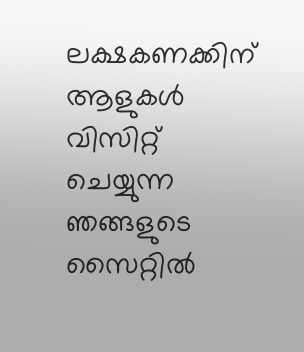ലക്ഷകണക്കിന് ആളുകൾ വിസിറ്റ് ചെയ്യുന്ന ഞങ്ങളുടെ സൈറ്റിൽ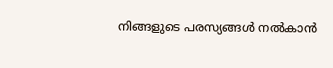നിങ്ങളുടെ പരസ്യങ്ങൾ നൽകാൻ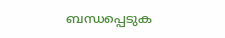ബന്ധപ്പെടുക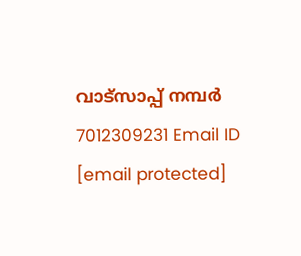വാട്സാപ്പ് നമ്പർ 7012309231 Email ID [email protected]